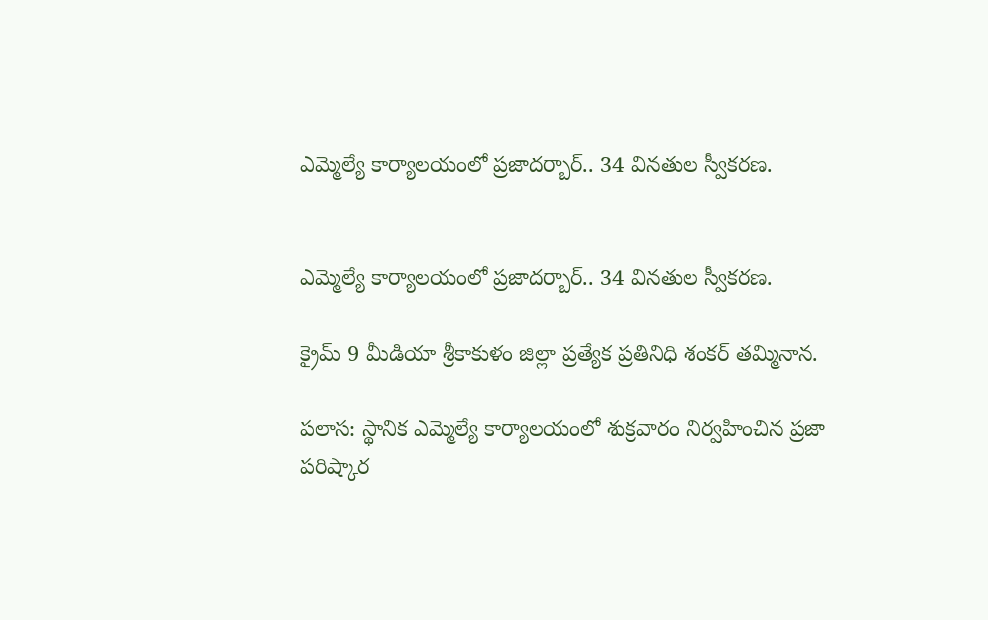ఎమ్మెల్యే కార్యాలయంలో ప్రజాదర్బార్.. 34 వినతుల స్వీకరణ.


ఎమ్మెల్యే కార్యాలయంలో ప్రజాదర్బార్.. 34 వినతుల స్వీకరణ.

క్రైమ్ 9 మీడియా శ్రీకాకుళం జిల్లా ప్రత్యేక ప్రతినిధి శంకర్ తమ్మినాన.

పలాస: స్థానిక ఎమ్మెల్యే కార్యాలయంలో శుక్రవారం నిర్వహించిన ప్రజా పరిష్కార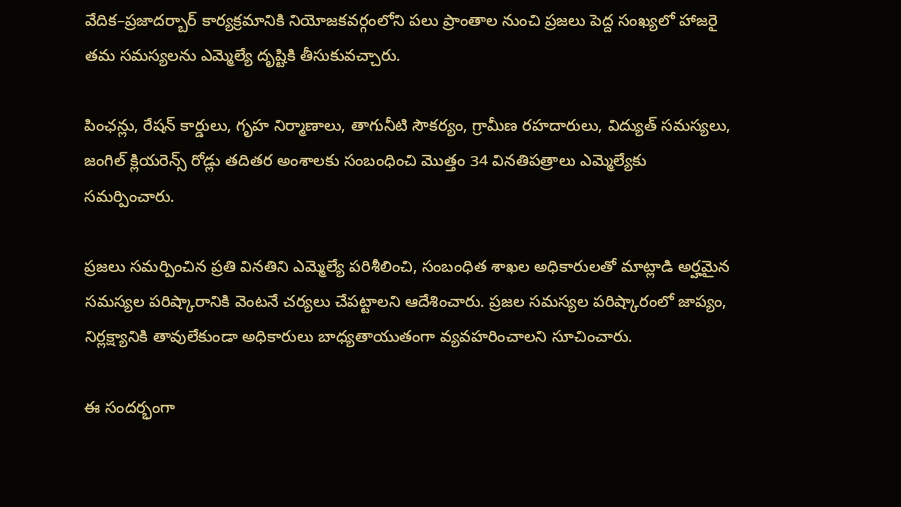వేదిక–ప్రజాదర్బార్ కార్యక్రమానికి నియోజకవర్గంలోని పలు ప్రాంతాల నుంచి ప్రజలు పెద్ద సంఖ్యలో హాజరై తమ సమస్యలను ఎమ్మెల్యే దృష్టికి తీసుకువచ్చారు.

పింఛన్లు, రేషన్ కార్డులు, గృహ నిర్మాణాలు, తాగునీటి సౌకర్యం, గ్రామీణ రహదారులు, విద్యుత్ సమస్యలు, జంగిల్ క్లియరెన్స్ రోడ్లు తదితర అంశాలకు సంబంధించి మొత్తం 34 వినతిపత్రాలు ఎమ్మెల్యేకు సమర్పించారు.

ప్రజలు సమర్పించిన ప్రతి వినతిని ఎమ్మెల్యే పరిశీలించి, సంబంధిత శాఖల అధికారులతో మాట్లాడి అర్హమైన సమస్యల పరిష్కారానికి వెంటనే చర్యలు చేపట్టాలని ఆదేశించారు. ప్రజల సమస్యల పరిష్కారంలో జాప్యం, నిర్లక్ష్యానికి తావులేకుండా అధికారులు బాధ్యతాయుతంగా వ్యవహరించాలని సూచించారు.

ఈ సందర్భంగా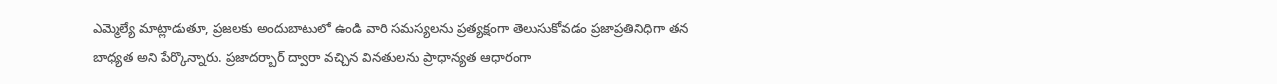ఎమ్మెల్యే మాట్లాడుతూ, ప్రజలకు అందుబాటులో ఉండి వారి సమస్యలను ప్రత్యక్షంగా తెలుసుకోవడం ప్రజాప్రతినిధిగా తన బాధ్యత అని పేర్కొన్నారు. ప్రజాదర్బార్ ద్వారా వచ్చిన వినతులను ప్రాధాన్యత ఆధారంగా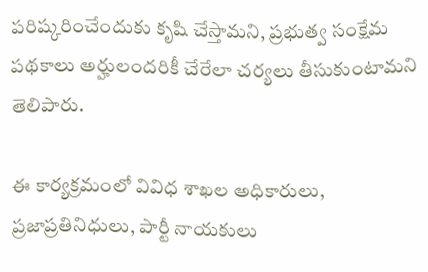పరిష్కరించేందుకు కృషి చేస్తామని, ప్రభుత్వ సంక్షేమ పథకాలు అర్హులందరికీ చేరేలా చర్యలు తీసుకుంటామని తెలిపారు.

ఈ కార్యక్రమంలో వివిధ శాఖల అధికారులు, ప్రజాప్రతినిధులు, పార్టీ నాయకులు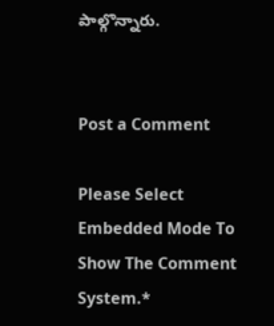పాల్గొన్నారు.


Post a Comment

Please Select Embedded Mode To Show The Comment System.*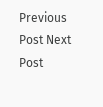Previous Post Next Post